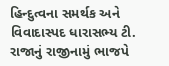હિન્દુત્વના સમર્થક અને વિવાદાસ્પદ ધારાસભ્ય ટી. રાજાનું રાજીનામું ભાજપે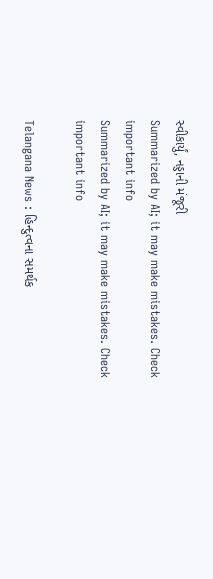સ્વીકાર્યું, નડ્ડાની મંજૂરી
Summarized by AI; it may make mistakes. Check important info
Summarized by AI; it may make mistakes. Check important info

Telangana News : હિન્દુત્વના સમર્થક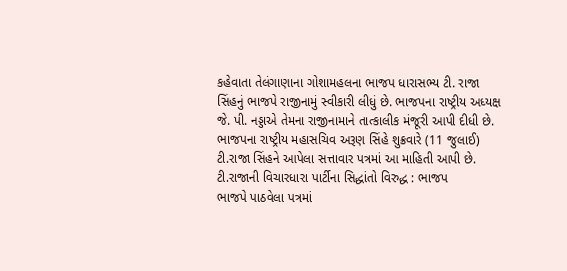કહેવાતા તેલંગાણાના ગોશામહલના ભાજપ ધારાસભ્ય ટી. રાજા સિંહનું ભાજપે રાજીનામું સ્વીકારી લીધું છે. ભાજપના રાષ્ટ્રીય અધ્યક્ષ જે. પી. નડ્ડાએ તેમના રાજીનામાને તાત્કાલીક મંજૂરી આપી દીધી છે. ભાજપના રાષ્ટ્રીય મહાસચિવ અરૂણ સિંહે શુક્રવારે (11 જુલાઈ) ટી.રાજા સિંહને આપેલા સત્તાવાર પત્રમાં આ માહિતી આપી છે.
ટી.રાજાની વિચારધારા પાર્ટીના સિદ્ધાંતો વિરુદ્ધ : ભાજપ
ભાજપે પાઠવેલા પત્રમાં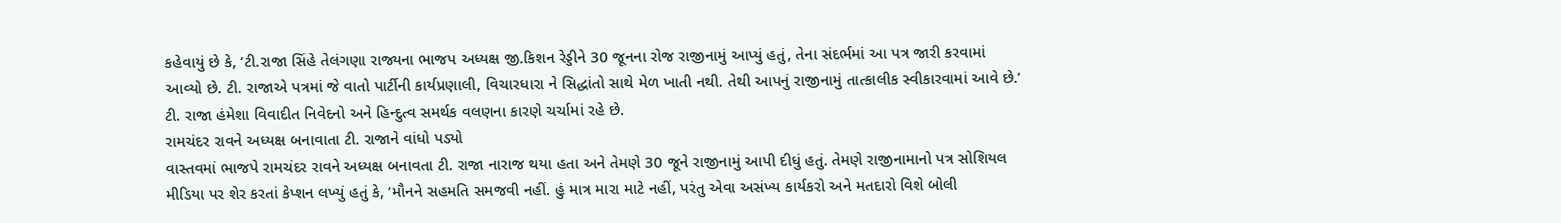કહેવાયું છે કે, ‘ટી.રાજા સિંહે તેલંગણા રાજ્યના ભાજપ અધ્યક્ષ જી.કિશન રેડ્ડીને 30 જૂનના રોજ રાજીનામું આપ્યું હતું, તેના સંદર્ભમાં આ પત્ર જારી કરવામાં આવ્યો છે. ટી. રાજાએ પત્રમાં જે વાતો પાર્ટીની કાર્યપ્રણાલી, વિચારધારા ને સિદ્ધાંતો સાથે મેળ ખાતી નથી. તેથી આપનું રાજીનામું તાત્કાલીક સ્વીકારવામાં આવે છે.’ ટી. રાજા હંમેશા વિવાદીત નિવેદનો અને હિન્દુત્વ સમર્થક વલણના કારણે ચર્ચામાં રહે છે.
રામચંદર રાવને અધ્યક્ષ બનાવાતા ટી. રાજાને વાંધો પડ્યો
વાસ્તવમાં ભાજપે રામચંદર રાવને અધ્યક્ષ બનાવતા ટી. રાજા નારાજ થયા હતા અને તેમણે 30 જૂને રાજીનામું આપી દીધું હતું. તેમણે રાજીનામાનો પત્ર સોશિયલ મીડિયા પર શેર કરતાં કેપ્શન લખ્યું હતું કે, ‘મૌનને સહમતિ સમજવી નહીં. હું માત્ર મારા માટે નહીં, પરંતુ એવા અસંખ્ય કાર્યકરો અને મતદારો વિશે બોલી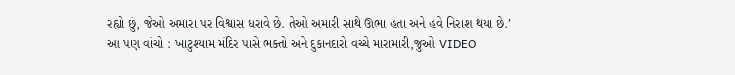રહ્યો છું, જેઓ અમારા પર વિશ્વાસ ધરાવે છે. તેઓ અમારી સાથે ઊભા હતા અને હવે નિરાશ થયા છે.’
આ પણ વાંચો : ખાટુશ્યામ મંદિર પાસે ભક્તો અને દુકાનદારો વચ્ચે મારામારી,જુઓ VIDEO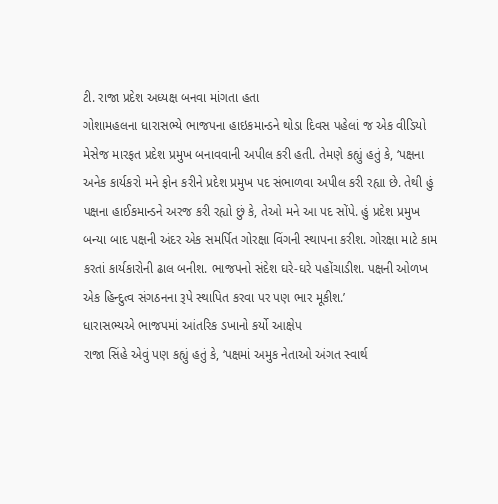ટી. રાજા પ્રદેશ અધ્યક્ષ બનવા માંગતા હતા
ગોશામહલના ધારાસભ્યે ભાજપના હાઇકમાન્ડને થોડા દિવસ પહેલાં જ એક વીડિયો મેસેજ મારફત પ્રદેશ પ્રમુખ બનાવવાની અપીલ કરી હતી. તેમણે કહ્યું હતું કે, ‘પક્ષના અનેક કાર્યકરો મને ફોન કરીને પ્રદેશ પ્રમુખ પદ સંભાળવા અપીલ કરી રહ્યા છે. તેથી હું પક્ષના હાઈકમાન્ડને અરજ કરી રહ્યો છું કે, તેઓ મને આ પદ સોંપે. હું પ્રદેશ પ્રમુખ બન્યા બાદ પક્ષની અંદર એક સમર્પિત ગોરક્ષા વિંગની સ્થાપના કરીશ. ગોરક્ષા માટે કામ કરતાં કાર્યકારોની ઢાલ બનીશ. ભાજપનો સંદેશ ઘરે-ઘરે પહોંચાડીશ. પક્ષની ઓળખ એક હિન્દુત્વ સંગઠનના રૂપે સ્થાપિત કરવા પર પણ ભાર મૂકીશ.’
ધારાસભ્યએ ભાજપમાં આંતરિક ડખાનો કર્યો આક્ષેપ
રાજા સિંહે એવું પણ કહ્યું હતું કે, ‘પક્ષમાં અમુક નેતાઓ અંગત સ્વાર્થ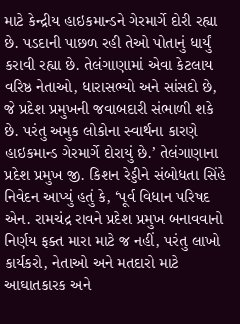માટે કેન્દ્રીય હાઇકમાન્ડને ગેરમાર્ગે દોરી રહ્યા છે. પડદાની પાછળ રહી તેઓ પોતાનું ધાર્યું કરાવી રહ્યા છે. તેલંગાણામાં એવા કેટલાય વરિષ્ઠ નેતાઓ, ધારાસભ્યો અને સાંસદો છે, જે પ્રદેશ પ્રમુખની જવાબદારી સંભાળી શકે છે. પરંતુ અમુક લોકોના સ્વાર્થના કારણે હાઇકમાન્ડ ગેરમાર્ગે દોરાયું છે.’ તેલંગાણાના પ્રદેશ પ્રમુખ જી. કિશન રેડ્ડીને સંબોધતા સિંહે નિવેદન આપ્યું હતું કે, ‘પૂર્વ વિધાન પરિષદ એન. રામચંદ્ર રાવને પ્રદેશ પ્રમુખ બનાવવાનો નિર્ણય ફક્ત મારા માટે જ નહીં, પરંતુ લાખો કાર્યકરો, નેતાઓ અને મતદારો માટે આઘાતકારક અને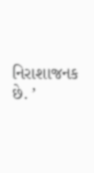નિરાશાજનક છે. ’